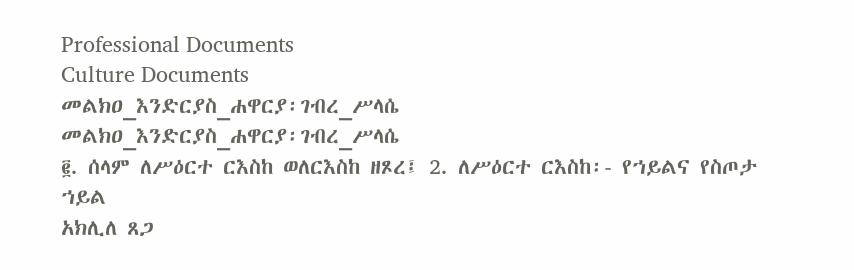Professional Documents
Culture Documents
መልክዐ_እንድርያስ_ሐዋርያ፡ገብረ_ሥላሴ
መልክዐ_እንድርያስ_ሐዋርያ፡ገብረ_ሥላሴ
፪. ሰላም ለሥዕርተ ርእስከ ወለርእስከ ዘጾረ፤ 2. ለሥዕርተ ርእስከ፡- የኀይልና የስጦታ ኀይል
አክሊለ ጸጋ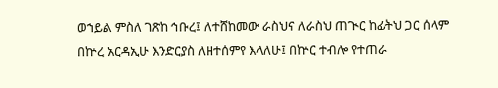ወኀይል ምስለ ገጽከ ኅቡረ፤ ለተሸከመው ራስህና ለራስህ ጠጒር ከፊትህ ጋር ሰላም
በኵረ አርዳኢሁ እንድርያስ ለዘተሰምየ እላለሁ፤ በኵር ተብሎ የተጠራ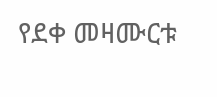የደቀ መዛሙርቱ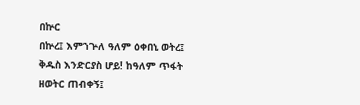በኵር
በኵረ፤ እምኀጕለ ዓለም ዕቀበኒ ወትረ፤ ቅዱስ እንድርያስ ሆይ! ከዓለም ጥፋት ዘወትር ጠብቀኝ፤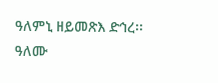ዓለምኒ ዘይመጽእ ድኅረ፡፡ ዓለሙ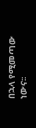በኋላ የሚመጣው ነውና፡፡